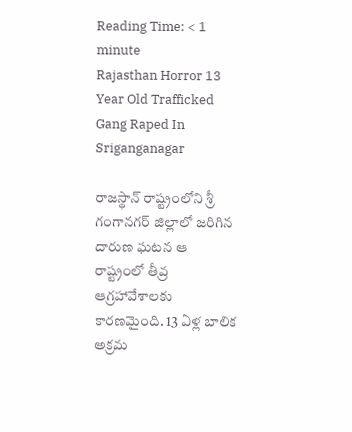Reading Time: < 1 minute
Rajasthan Horror 13 Year Old Trafficked Gang Raped In Sriganganagar

రాజస్థాన్ రాష్ట్రంలోని శ్రీ గంగానగర్ జిల్లాలో జరిగిన దారుణ ఘటన ఆ రాష్ట్రంలో తీవ్ర ఆగ్రహావేశాలకు కారణమైంది. 13 ఏళ్ల బాలిక అక్రమ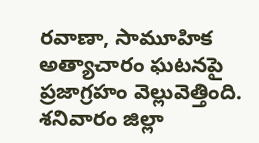రవాణా, సామూహిక అత్యాచారం ఘటనపై ప్రజాగ్రహం వెల్లువెత్తింది. శనివారం జిల్లా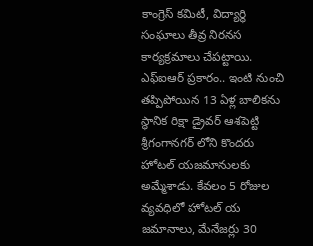కాంగ్రెస్ కమిటీ, విద్యార్థి సంఘాలు తీవ్ర నిరనస కార్యక్రమాలు చేపట్టాయి. ఎఫ్ఐఆర్ ప్రకారం.. ఇంటి నుంచి తప్పిపోయిన 13 ఏళ్ల బాలికను స్థానిక రిక్షా డ్రైవర్ ఆశపెట్టి శ్రీగంగానగర్ లోని కొందరు హోటల్ యజమానులకు అమ్మేశాడు. కేవలం 5 రోజుల వ్యవధిలో హోటల్ య జమానాలు, మేనేజర్లు 30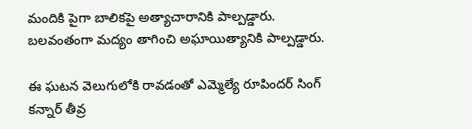మందికి పైగా బాలికపై అత్యాచారానికి పాల్పడ్డారు. బలవంతంగా మద్యం తాగించి అఘాయిత్యానికి పాల్పడ్డారు.

ఈ ఘటన వెలుగులోకి రావడంతో ఎమ్మెల్యే రూపిందర్ సింగ్ కన్నార్ తీవ్ర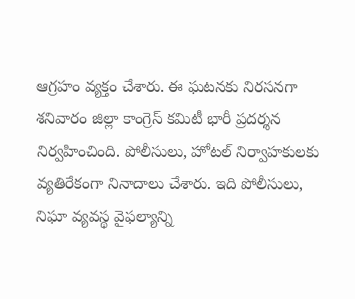ఆగ్రహం వ్యక్తం చేశారు. ఈ ఘటనకు నిరసనగా శనివారం జిల్లా కాంగ్రెస్ కమిటీ భారీ ప్రదర్శన నిర్వహించింది. పోలీసులు, హోటల్ నిర్వాహకులకు వ్యతిరేకంగా నినాదాలు చేశారు. ఇది పోలీసులు, నిఘా వ్యవస్థ వైఫల్యాన్ని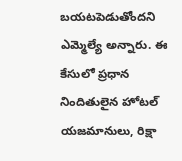బయటపెడుతోందని ఎమ్మెల్యే అన్నారు. ఈ కేసులో ప్రధాన నిందితులైన హోటల్ యజమానులు, రిక్షా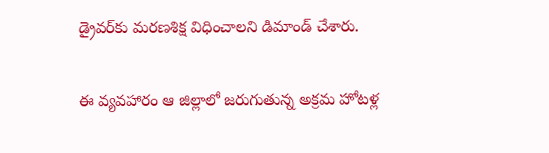డ్రైవర్‌కు మరణశిక్ష విధించాలని డిమాండ్ చేశారు.

ఈ వ్యవహారం ఆ జిల్లాలో జరుగుతున్న అక్రమ హోటళ్ల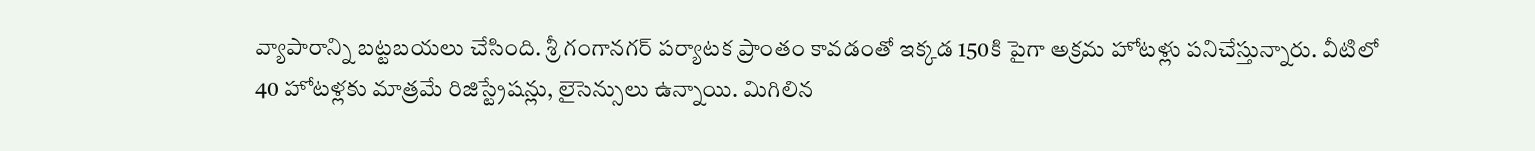వ్యాపారాన్ని బట్టబయలు చేసింది. శ్రీ గంగానగర్ పర్యాటక ప్రాంతం కావడంతో ఇక్కడ 150కి పైగా అక్రమ హోటళ్లు పనిచేస్తున్నారు. వీటిలో 40 హోటళ్లకు మాత్రమే రిజిస్ట్రేషన్లు, లైసెన్సులు ఉన్నాయి. మిగిలిన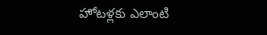హోటళ్లకు ఎలాంటి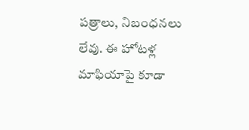పత్రాలు, నిబంధనలు లేవు. ఈ హోటళ్ల మాఫియాపై కూడా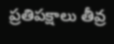ప్రతిపక్షాలు తీవ్ర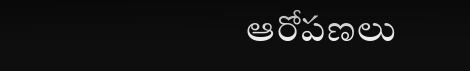ఆరోపణలు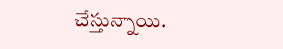చేస్తున్నాయి.